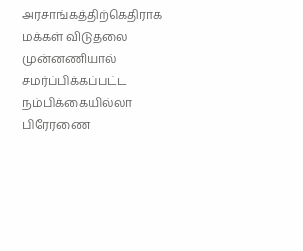அரசாங்கத்திற்கெதிராக மக்கள் விடுதலை முன்னணியால் சமர்ப்பிக்கப்பட்ட நம்பிக்கையில்லா பிரேரணை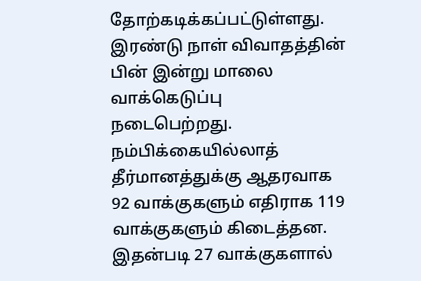தோற்கடிக்கப்பட்டுள்ளது.
இரண்டு நாள் விவாதத்தின் பின் இன்று மாலை வாக்கெடுப்பு நடைபெற்றது.
நம்பிக்கையில்லாத் தீர்மானத்துக்கு ஆதரவாக 92 வாக்குகளும் எதிராக 119 வாக்குகளும் கிடைத்தன.
இதன்படி 27 வாக்குகளால்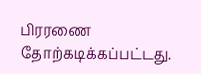பிரரணை தோற்கடிக்கப்பட்டது.